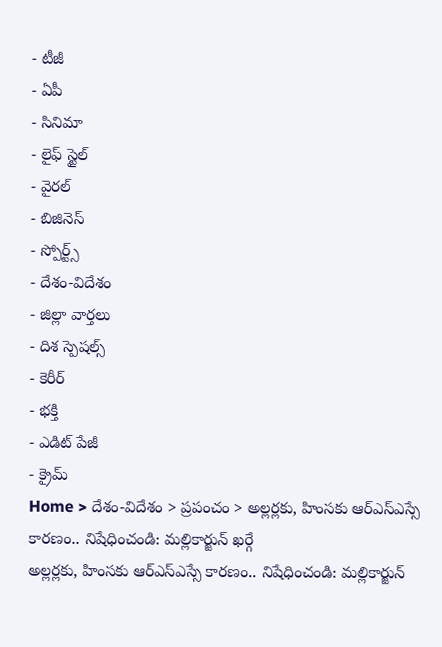- టీజీ
- ఏపీ
- సినిమా
- లైఫ్ స్టైల్
- వైరల్
- బిజినెస్
- స్పోర్ట్స్
- దేశం-విదేశం
- జిల్లా వార్తలు
- దిశ స్పెషల్స్
- కెరీర్
- భక్తి
- ఎడిట్ పేజీ
- క్రైమ్
Home > దేశం-విదేశం > ప్రపంచం > అల్లర్లకు, హింసకు ఆర్ఎస్ఎస్సే కారణం.. నిషేధించండి: మల్లికార్జున్ ఖర్గే
అల్లర్లకు, హింసకు ఆర్ఎస్ఎస్సే కారణం.. నిషేధించండి: మల్లికార్జున్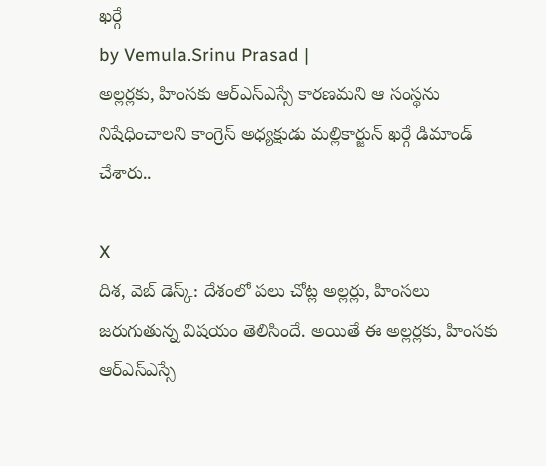ఖర్గే
by Vemula.Srinu Prasad |
అల్లర్లకు, హింసకు ఆర్ఎస్ఎస్సే కారణమని ఆ సంస్థను నిషేధించాలని కాంగ్రెస్ అధ్యక్షుడు మల్లికార్జున్ ఖర్గే డిమాండ్ చేశారు..

X
దిశ, వెబ్ డెస్క్: దేశంలో పలు చోట్ల అల్లర్లు, హింసలు జరుగుతున్న విషయం తెలిసిందే. అయితే ఈ అల్లర్లకు, హింసకు ఆర్ఎస్ఎస్సే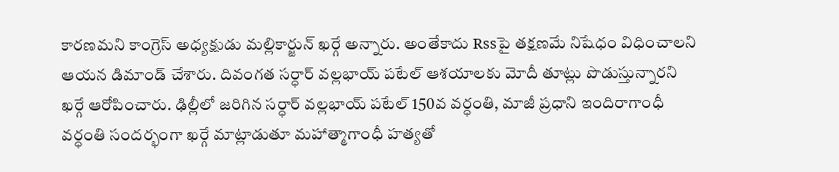కారణమని కాంగ్రెస్ అధ్యక్షుడు మల్లికార్జున్ ఖర్గే అన్నారు. అంతేకాదు Rssపై తక్షణమే నిషేధం విధించాలని ఆయన డిమాండ్ చేశారు. దివంగత సర్ధార్ వల్లభాయ్ పటేల్ ఆశయాలకు మోదీ తూట్లు పొడుస్తున్నారని ఖర్గే ఆరోపించారు. ఢిల్లీలో జరిగిన సర్ధార్ వల్లభాయ్ పటేల్ 150వ వర్ధంతి, మాజీ ప్రధాని ఇందిరాగాంధీ వర్ధంతి సందర్భంగా ఖర్గే మాట్లాడుతూ మహాత్మాగాంధీ హత్యతో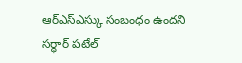ఆర్ఎస్ఎస్కు సంబంధం ఉందని సర్ధార్ పటేల్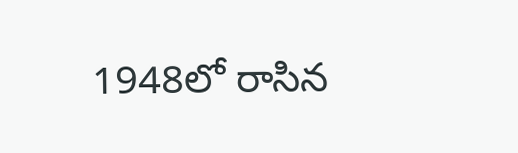1948లో రాసిన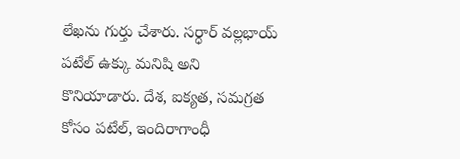లేఖను గుర్తు చేశారు. సర్ధార్ వల్లభాయ్ పటేల్ ఉక్కు మనిషి అని కొనియాడారు. దేశ, ఐక్యత, సమగ్రత కోసం పటేల్, ఇందిరాగాంధీ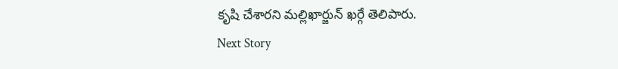కృషి చేశారని మల్లిఖార్జున్ ఖర్గే తెలిపారు.
Next Story